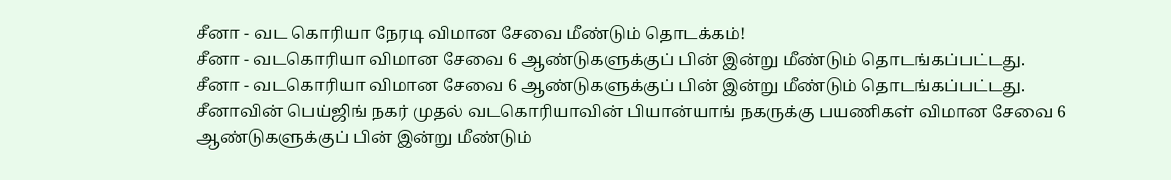சீனா - வட கொரியா நேரடி விமான சேவை மீண்டும் தொடக்கம்!
சீனா - வடகொரியா விமான சேவை 6 ஆண்டுகளுக்குப் பின் இன்று மீண்டும் தொடங்கப்பட்டது.
சீனா - வடகொரியா விமான சேவை 6 ஆண்டுகளுக்குப் பின் இன்று மீண்டும் தொடங்கப்பட்டது.
சீனாவின் பெய்ஜிங் நகர் முதல் வடகொரியாவின் பியான்யாங் நகருக்கு பயணிகள் விமான சேவை 6 ஆண்டுகளுக்குப் பின் இன்று மீண்டும்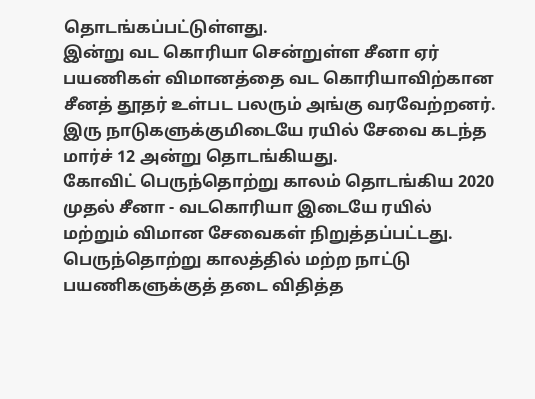தொடங்கப்பட்டுள்ளது.
இன்று வட கொரியா சென்றுள்ள சீனா ஏர் பயணிகள் விமானத்தை வட கொரியாவிற்கான சீனத் தூதர் உள்பட பலரும் அங்கு வரவேற்றனர்.
இரு நாடுகளுக்குமிடையே ரயில் சேவை கடந்த மார்ச் 12 அன்று தொடங்கியது.
கோவிட் பெருந்தொற்று காலம் தொடங்கிய 2020 முதல் சீனா - வடகொரியா இடையே ரயில் மற்றும் விமான சேவைகள் நிறுத்தப்பட்டது.
பெருந்தொற்று காலத்தில் மற்ற நாட்டு பயணிகளுக்குத் தடை விதித்த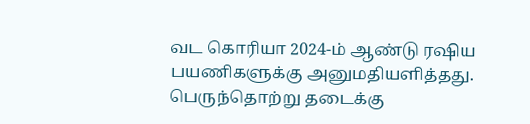வட கொரியா 2024-ம் ஆண்டு ரஷிய பயணிகளுக்கு அனுமதியளித்தது.
பெருந்தொற்று தடைக்கு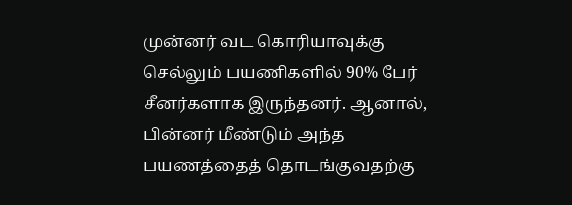முன்னர் வட கொரியாவுக்கு செல்லும் பயணிகளில் 90% பேர் சீனர்களாக இருந்தனர். ஆனால், பின்னர் மீண்டும் அந்த பயணத்தைத் தொடங்குவதற்கு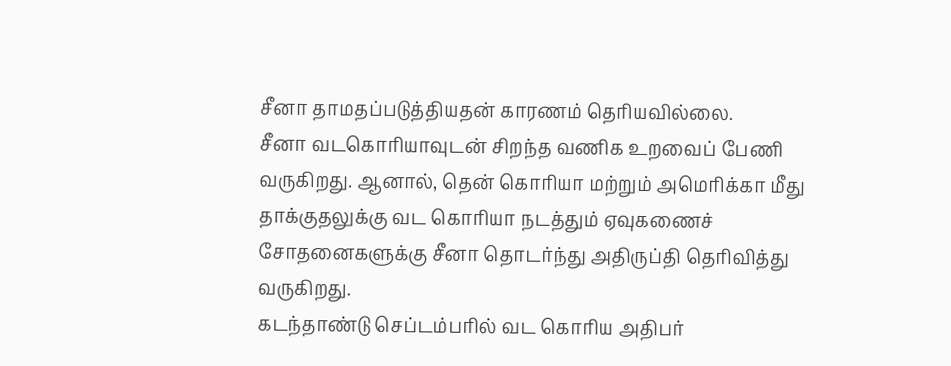சீனா தாமதப்படுத்தியதன் காரணம் தெரியவில்லை.
சீனா வடகொரியாவுடன் சிறந்த வணிக உறவைப் பேணி வருகிறது. ஆனால், தென் கொரியா மற்றும் அமெரிக்கா மீது தாக்குதலுக்கு வட கொரியா நடத்தும் ஏவுகணைச் சோதனைகளுக்கு சீனா தொடர்ந்து அதிருப்தி தெரிவித்து வருகிறது.
கடந்தாண்டு செப்டம்பரில் வட கொரிய அதிபர்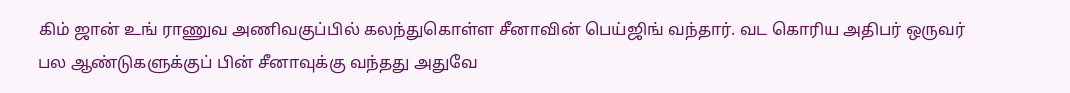கிம் ஜான் உங் ராணுவ அணிவகுப்பில் கலந்துகொள்ள சீனாவின் பெய்ஜிங் வந்தார். வட கொரிய அதிபர் ஒருவர் பல ஆண்டுகளுக்குப் பின் சீனாவுக்கு வந்தது அதுவே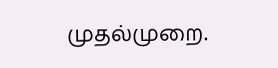முதல்முறை.